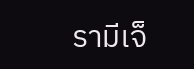รามีเจ็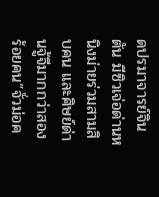ดปรมาจารย์จินตัน มีซิวเจ่อด่านหนิงม่ายร่วมสามสิบคน และศิษย์ด่านจู้จีมากกว่าสองร้อยคน”จั่วม่อค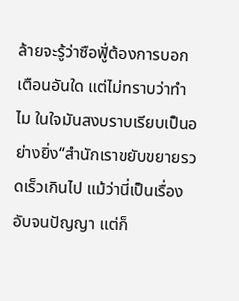ล้ายจะรู้ว่าซือฟูั่ต้องการบอกเตือนอันใด แต่ไม่ทราบว่าทำไม ในใจมันสงบราบเรียบเป็นอย่างยิ่ง“สำนักเราขยับขยายรวดเร็วเกินไป แม้ว่านี่เป็นเรื่องอับจนปัญญา แต่ก็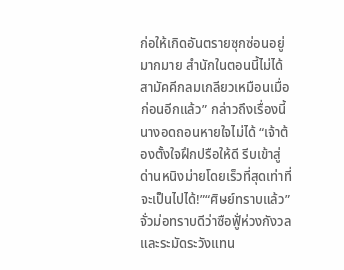ก่อให้เกิดอันตรายซุกซ่อนอยู่มากมาย สำนักในตอนนี้ไม่ได้สามัคคีกลมเกลียวเหมือนเมื่อก่อนอีกแล้ว” กล่าวถึงเรื่องนี้ นางอดถอนหายใจไม่ได้ “เจ้าต้องตั้งใจฝึกปรือให้ดี รีบเข้าสู่ด่านหนิงม่ายโดยเร็วที่สุดเท่าที่จะเป็นไปได้!”“ศิษย์ทราบแล้ว” จั่วม่อทราบดีว่าซือฟูั่ห่วงกังวลและระมัดระวังแทน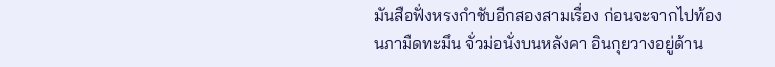มันสือฟั่งหรงกำชับอีกสองสามเรื่อง ก่อนจะจากไปท้องนภามืดทะมึน จั่วม่อนั่งบนหลังคา อินกุยวางอยู่ด้าน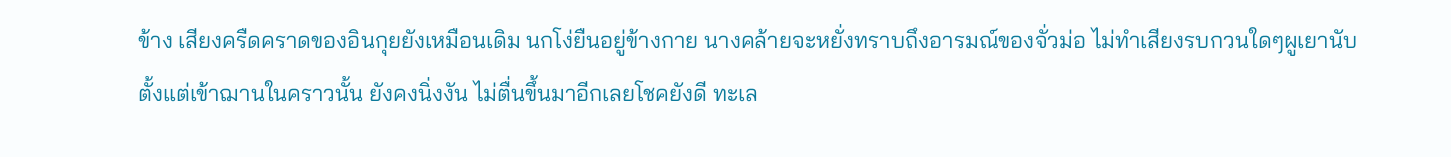ข้าง เสียงครืดคราดของอินกุยยังเหมือนเดิม นกโง่ยืนอยู่ข้างกาย นางคล้ายจะหยั่งทราบถึงอารมณ์ของจั่วม่อ ไม่ทำเสียงรบกวนใดๆผูเยานับตั้งแต่เข้าฌานในคราวนั้น ยังคงนิ่งงัน ไม่ตื่นขึ้นมาอีกเลยโชคยังดี ทะเล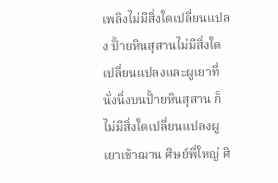เพลิงไม่มีสิ่งใดเปลี่ยนแปลง ปั้ายหินสุสานไม่มีสิ่งใดเปลี่ยนแปลงและผูเยาที่นั่งนิ่งบนปั้ายหินสุสาน ก็ไม่มีสิ่งใดเปลี่ยนแปลงผูเยาเข้าฌาน ศิษย์พี่ใหญ่ ศิ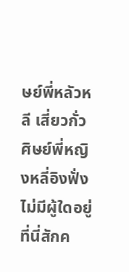ษย์พี่หลัวหลี เสี่ยวกั่ว ศิษย์พี่หญิงหลี่อิงฟั่ง ไม่มีผู้ใดอยู่ที่นี่สักค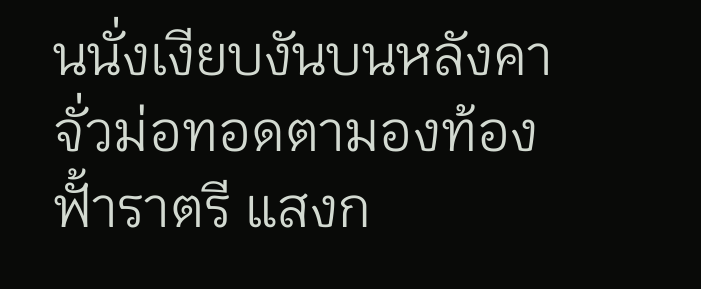นนั่งเงียบงันบนหลังคา จั่วม่อทอดตามองท้องฟั้าราตรี แสงก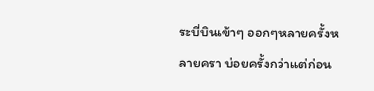ระบี่บินเข้าๆ ออกๆหลายครั้งหลายครา บ่อยครั้งกว่าแต่ก่อน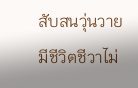สับสนวุ่นวาย มีชีวิตชีวาไม่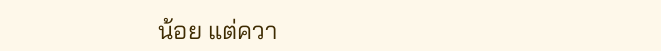น้อย แต่ควา